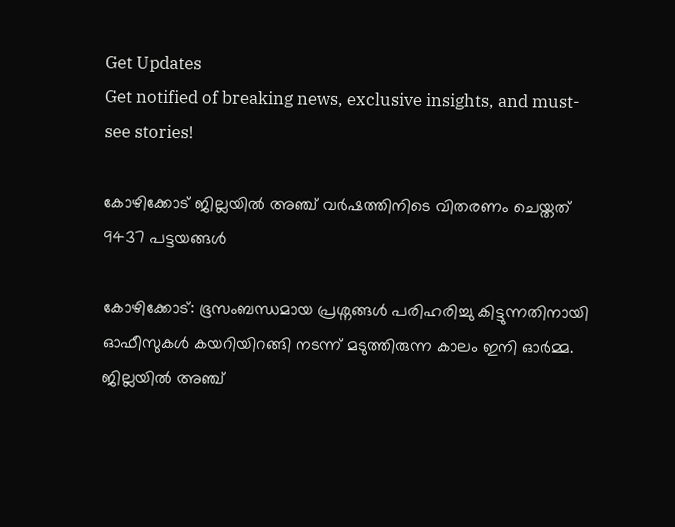Get Updates
Get notified of breaking news, exclusive insights, and must-see stories!

കോഴിക്കോട് ജില്ലയില്‍ അഞ്ച് വര്‍ഷത്തിനിടെ വിതരണം ചെയ്തത് 9437 പട്ടയങ്ങള്‍

കോഴിക്കോട്: ഭൂസംബന്ധമായ പ്രശ്നങ്ങള്‍ പരിഹരിച്ചു കിട്ടുന്നതിനായി ഓഫീസുകള്‍ കയറിയിറങ്ങി നടന്ന് മടുത്തിരുന്ന കാലം ഇനി ഓര്‍മ്മ. ജില്ലയില്‍ അഞ്ച്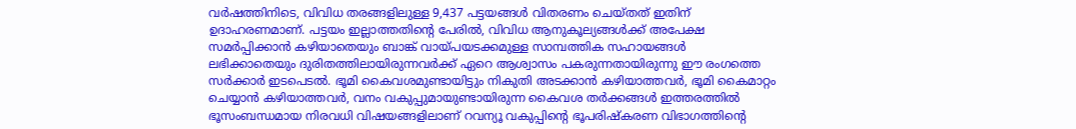വര്‍ഷത്തിനിടെ, വിവിധ തരങ്ങളിലുള്ള 9,437 പട്ടയങ്ങള്‍ വിതരണം ചെയ്തത് ഇതിന് ഉദാഹരണമാണ്. പട്ടയം ഇല്ലാത്തതിന്റെ പേരില്‍, വിവിധ ആനുകൂല്യങ്ങള്‍ക്ക് അപേക്ഷ സമര്‍പ്പിക്കാന്‍ കഴിയാതെയും ബാങ്ക് വായ്പയടക്കമുള്ള സാമ്പത്തിക സഹായങ്ങള്‍ ലഭിക്കാതെയും ദുരിതത്തിലായിരുന്നവര്‍ക്ക് ഏറെ ആശ്വാസം പകരുന്നതായിരുന്നു ഈ രംഗത്തെ സര്‍ക്കാര്‍ ഇടപെടല്‍. ഭൂമി കൈവശമുണ്ടായിട്ടും നികുതി അടക്കാന്‍ കഴിയാത്തവര്‍, ഭൂമി കൈമാറ്റം ചെയ്യാന്‍ കഴിയാത്തവര്‍, വനം വകുപ്പുമായുണ്ടായിരുന്ന കൈവശ തര്‍ക്കങ്ങള്‍ ഇത്തരത്തില്‍ ഭൂസംബന്ധമായ നിരവധി വിഷയങ്ങളിലാണ് റവന്യൂ വകുപ്പിന്റെ ഭൂപരിഷ്‌കരണ വിഭാഗത്തിന്റെ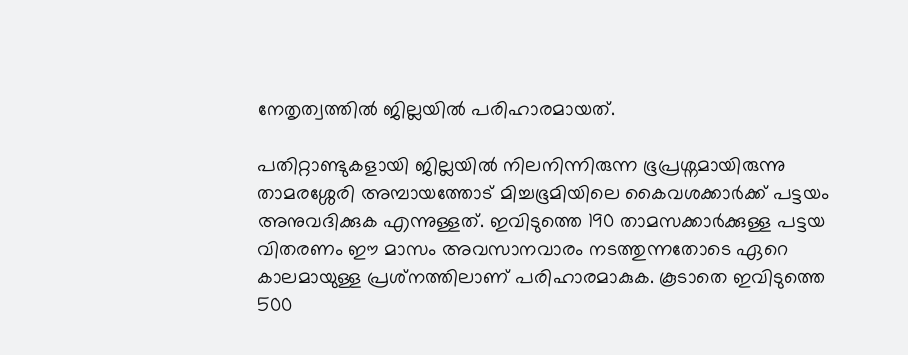നേതൃത്വത്തില്‍ ജില്ലയില്‍ പരിഹാരമായത്.

പതിറ്റാണ്ടുകളായി ജില്ലയില്‍ നിലനിന്നിരുന്ന ഭൂപ്രശ്നമായിരുന്നു താമരശ്ശേരി അമ്പായത്തോട് മിച്ചഭൂമിയിലെ കൈവശക്കാര്‍ക്ക് പട്ടയം അനുവദിക്കുക എന്നുള്ളത്. ഇവിടുത്തെ 190 താമസക്കാര്‍ക്കുള്ള പട്ടയ വിതരണം ഈ മാസം അവസാനവാരം നടത്തുന്നതോടെ ഏറെ കാലമായുള്ള പ്രശ്‌നത്തിലാണ് പരിഹാരമാകുക. കൂടാതെ ഇവിടുത്തെ 500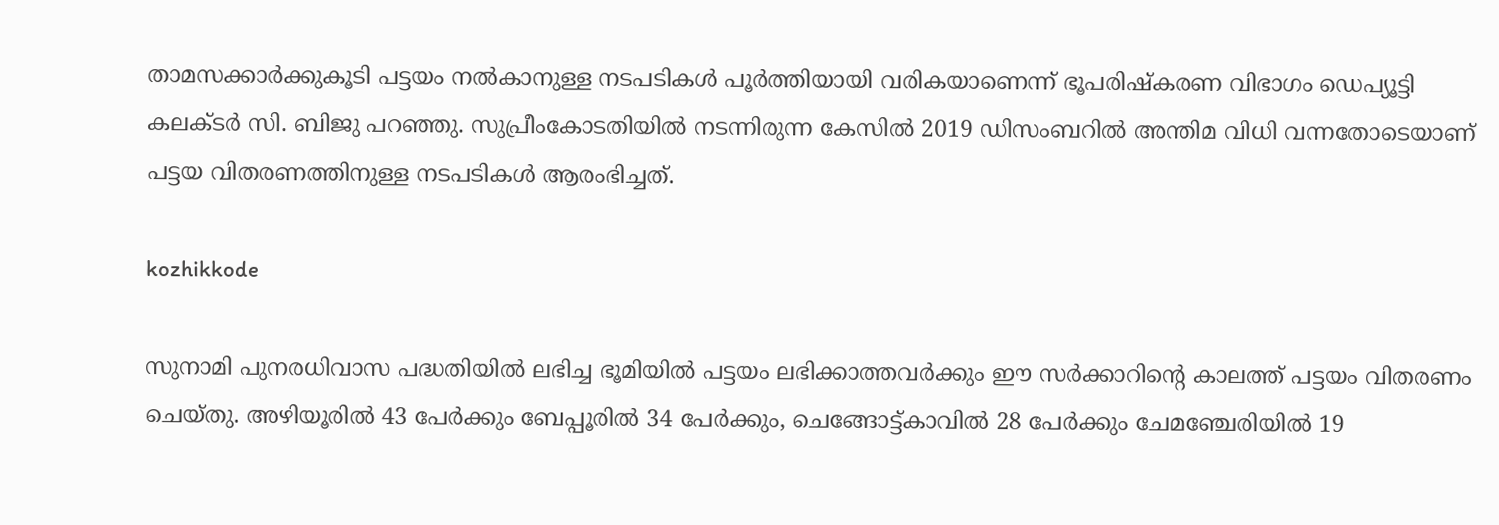താമസക്കാര്‍ക്കുകൂടി പട്ടയം നല്‍കാനുള്ള നടപടികള്‍ പൂര്‍ത്തിയായി വരികയാണെന്ന് ഭൂപരിഷ്‌കരണ വിഭാഗം ഡെപ്യൂട്ടി കലക്ടര്‍ സി. ബിജു പറഞ്ഞു. സുപ്രീംകോടതിയില്‍ നടന്നിരുന്ന കേസില്‍ 2019 ഡിസംബറില്‍ അന്തിമ വിധി വന്നതോടെയാണ് പട്ടയ വിതരണത്തിനുള്ള നടപടികള്‍ ആരംഭിച്ചത്.

kozhikkode

സുനാമി പുനരധിവാസ പദ്ധതിയില്‍ ലഭിച്ച ഭൂമിയില്‍ പട്ടയം ലഭിക്കാത്തവര്‍ക്കും ഈ സര്‍ക്കാറിന്റെ കാലത്ത് പട്ടയം വിതരണം ചെയ്തു. അഴിയൂരില്‍ 43 പേര്‍ക്കും ബേപ്പൂരില്‍ 34 പേര്‍ക്കും, ചെങ്ങോട്ട്കാവില്‍ 28 പേര്‍ക്കും ചേമഞ്ചേരിയില്‍ 19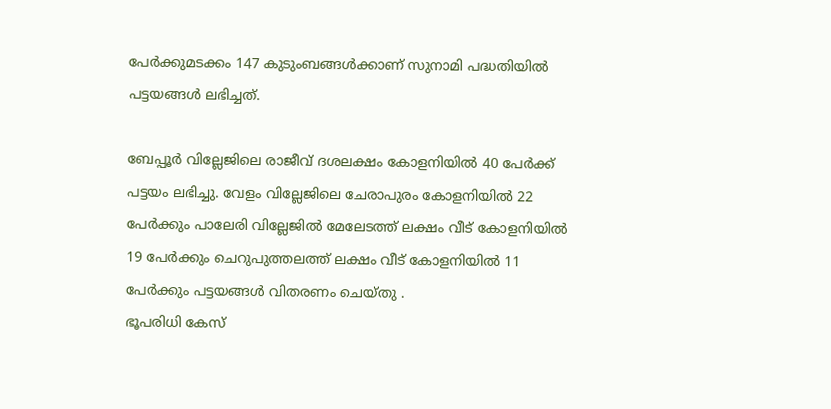പേര്‍ക്കുമടക്കം 147 കുടുംബങ്ങള്‍ക്കാണ് സുനാമി പദ്ധതിയില്‍ പട്ടയങ്ങള്‍ ലഭിച്ചത്.

ബേപ്പൂര്‍ വില്ലേജിലെ രാജീവ് ദശലക്ഷം കോളനിയില്‍ 40 പേര്‍ക്ക് പട്ടയം ലഭിച്ചു. വേളം വില്ലേജിലെ ചേരാപുരം കോളനിയില്‍ 22 പേര്‍ക്കും പാലേരി വില്ലേജില്‍ മേലേടത്ത് ലക്ഷം വീട് കോളനിയില്‍ 19 പേര്‍ക്കും ചെറുപുത്തലത്ത് ലക്ഷം വീട് കോളനിയില്‍ 11 പേര്‍ക്കും പട്ടയങ്ങള്‍ വിതരണം ചെയ്തു .
ഭൂപരിധി കേസ്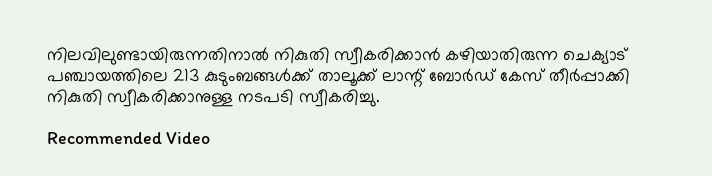നിലവിലുണ്ടായിരുന്നതിനാല്‍ നികുതി സ്വീകരിക്കാന്‍ കഴിയാതിരുന്ന ചെക്യാട് പഞ്ചായത്തിലെ 213 കുടുംബങ്ങള്‍ക്ക് താലൂക്ക് ലാന്റ് ബോര്‍ഡ് കേസ് തീര്‍പ്പാക്കി നികുതി സ്വീകരിക്കാനുള്ള നടപടി സ്വീകരിച്ചു.

Recommended Video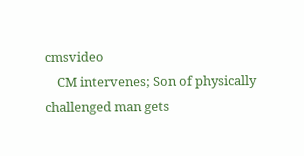cmsvideo
    CM intervenes; Son of physically challenged man gets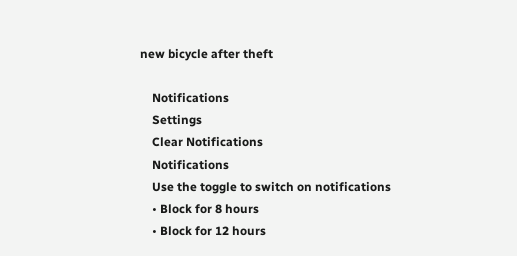new bicycle after theft

    Notifications
    Settings
    Clear Notifications
    Notifications
    Use the toggle to switch on notifications
    • Block for 8 hours
    • Block for 12 hours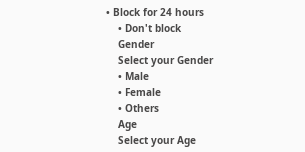• Block for 24 hours
    • Don't block
    Gender
    Select your Gender
    • Male
    • Female
    • Others
    Age
    Select your Age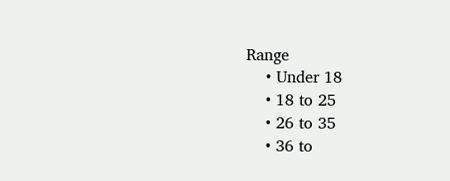Range
    • Under 18
    • 18 to 25
    • 26 to 35
    • 36 to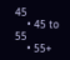45
    • 45 to 55
    • 55+